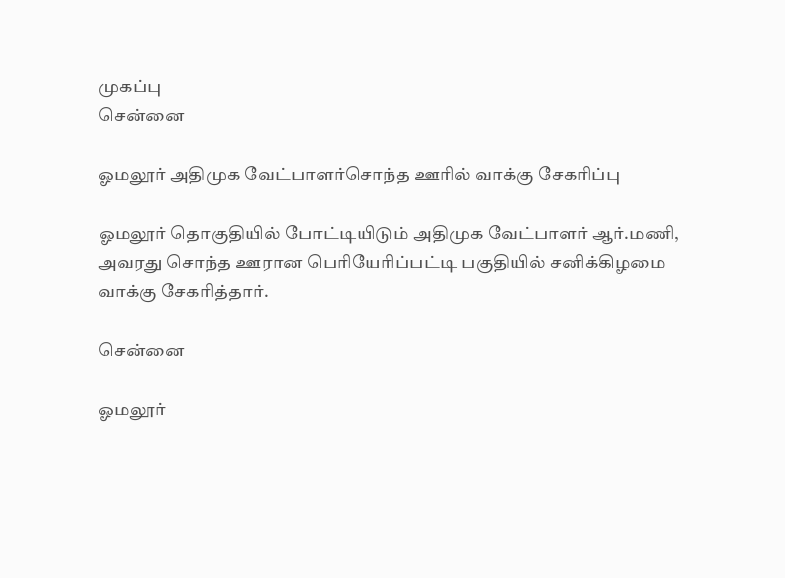முகப்பு
சென்னை

ஓமலூர் அதிமுக வேட்பாளர்சொந்த ஊரில் வாக்கு சேகரிப்பு

ஓமலூர் தொகுதியில் போட்டியிடும் அதிமுக வேட்பாளர் ஆர்.மணி, அவரது சொந்த ஊரான பெரியேரிப்பட்டி பகுதியில் சனிக்கிழமை வாக்கு சேகரித்தார்.

சென்னை

ஓமலூர்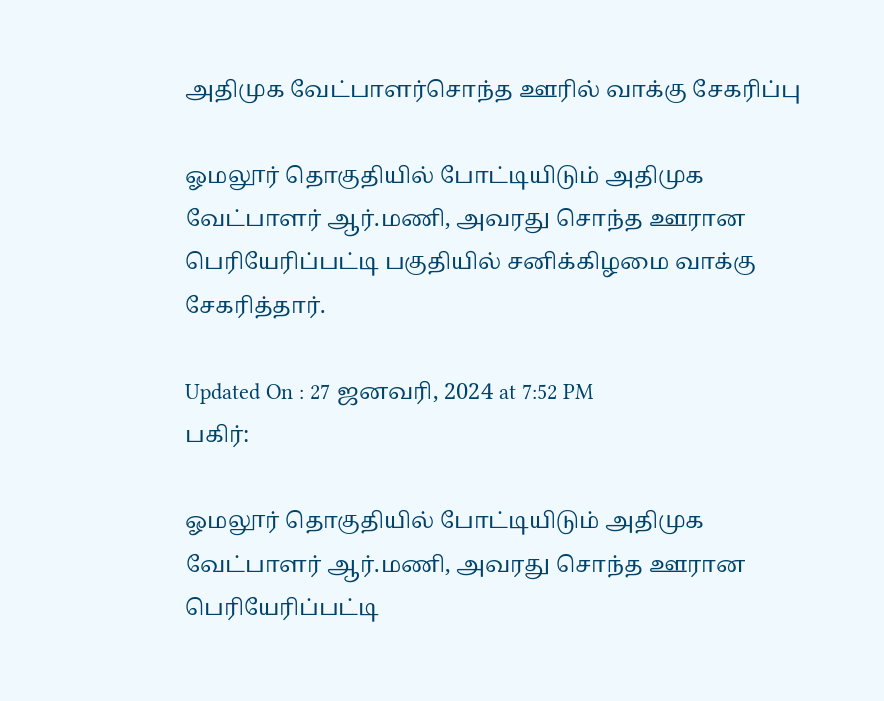அதிமுக வேட்பாளர்சொந்த ஊரில் வாக்கு சேகரிப்பு

ஓமலூர் தொகுதியில் போட்டியிடும் அதிமுக வேட்பாளர் ஆர்.மணி, அவரது சொந்த ஊரான பெரியேரிப்பட்டி பகுதியில் சனிக்கிழமை வாக்கு சேகரித்தார்.

Updated On : 27 ஜனவரி, 2024 at 7:52 PM
பகிர்:

ஓமலூர் தொகுதியில் போட்டியிடும் அதிமுக வேட்பாளர் ஆர்.மணி, அவரது சொந்த ஊரான பெரியேரிப்பட்டி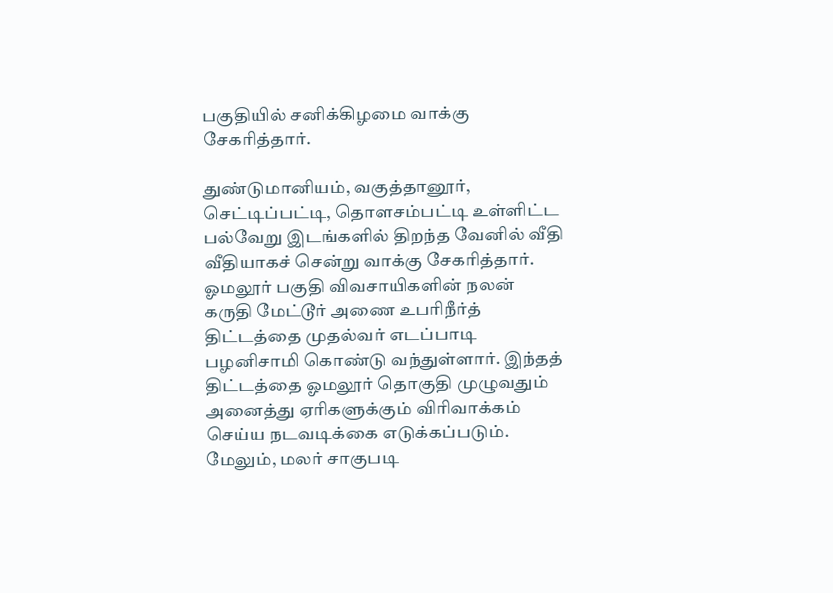பகுதியில் சனிக்கிழமை வாக்கு சேகரித்தார்.

துண்டுமானியம், வகுத்தானூர், செட்டிப்பட்டி, தொளசம்பட்டி உள்ளிட்ட பல்வேறு இடங்களில் திறந்த வேனில் வீதி வீதியாகச் சென்று வாக்கு சேகரித்தார். ஓமலூர் பகுதி விவசாயிகளின் நலன் கருதி மேட்டூர் அணை உபரிநீர்த் திட்டத்தை முதல்வர் எடப்பாடி பழனிசாமி கொண்டு வந்துள்ளார். இந்தத் திட்டத்தை ஓமலூர் தொகுதி முழுவதும் அனைத்து ஏரிகளுக்கும் விரிவாக்கம் செய்ய நடவடிக்கை எடுக்கப்படும். மேலும், மலர் சாகுபடி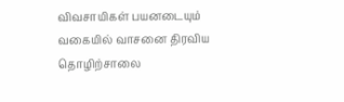விவசாயிகள் பயனடையும் வகையில் வாசனை திரவிய தொழிற்சாலை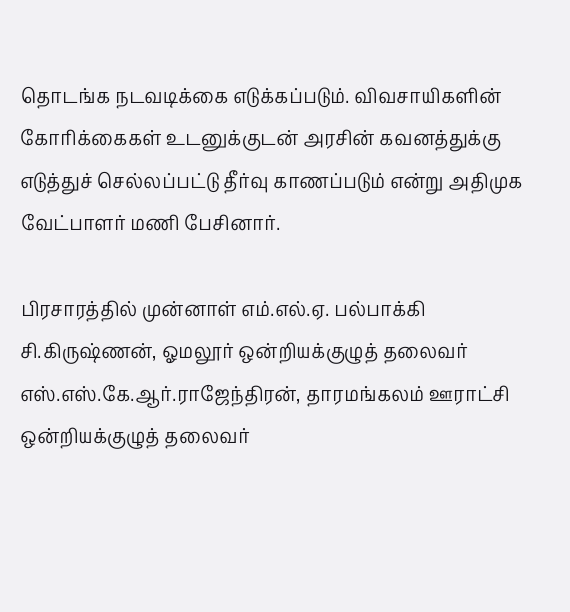தொடங்க நடவடிக்கை எடுக்கப்படும். விவசாயிகளின் கோரிக்கைகள் உடனுக்குடன் அரசின் கவனத்துக்கு எடுத்துச் செல்லப்பட்டு தீர்வு காணப்படும் என்று அதிமுக வேட்பாளர் மணி பேசினார்.

பிரசாரத்தில் முன்னாள் எம்.எல்.ஏ. பல்பாக்கி சி.கிருஷ்ணன், ஓமலூர் ஒன்றியக்குழுத் தலைவர் எஸ்.எஸ்.கே.ஆர்.ராஜேந்திரன், தாரமங்கலம் ஊராட்சி ஒன்றியக்குழுத் தலைவர்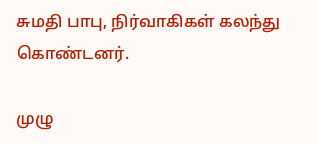சுமதி பாபு, நிர்வாகிகள் கலந்து கொண்டனர்.

முழு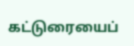கட்டுரையைப்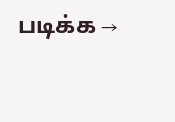படிக்க →